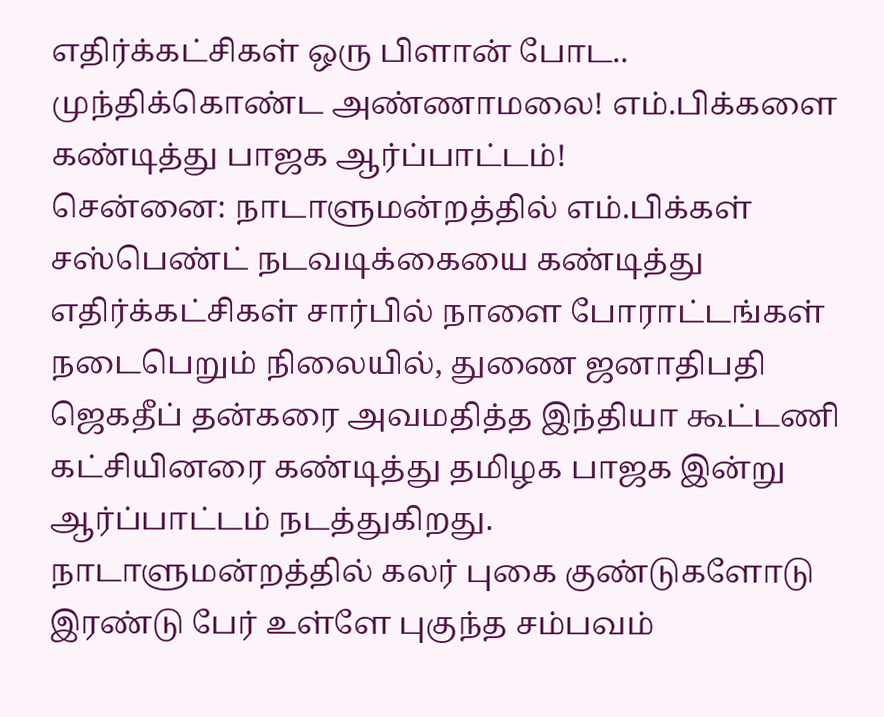எதிர்க்கட்சிகள் ஒரு பிளான் போட.. முந்திக்கொண்ட அண்ணாமலை! எம்.பிக்களை கண்டித்து பாஜக ஆர்ப்பாட்டம்!
சென்னை: நாடாளுமன்றத்தில் எம்.பிக்கள் சஸ்பெண்ட் நடவடிக்கையை கண்டித்து எதிர்க்கட்சிகள் சார்பில் நாளை போராட்டங்கள் நடைபெறும் நிலையில், துணை ஜனாதிபதி ஜெகதீப் தன்கரை அவமதித்த இந்தியா கூட்டணி கட்சியினரை கண்டித்து தமிழக பாஜக இன்று ஆர்ப்பாட்டம் நடத்துகிறது.
நாடாளுமன்றத்தில் கலர் புகை குண்டுகளோடு இரண்டு பேர் உள்ளே புகுந்த சம்பவம்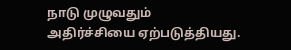நாடு முழுவதும் அதிர்ச்சியை ஏற்படுத்தியது.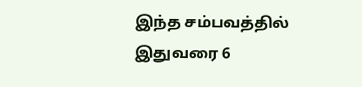இந்த சம்பவத்தில் இதுவரை 6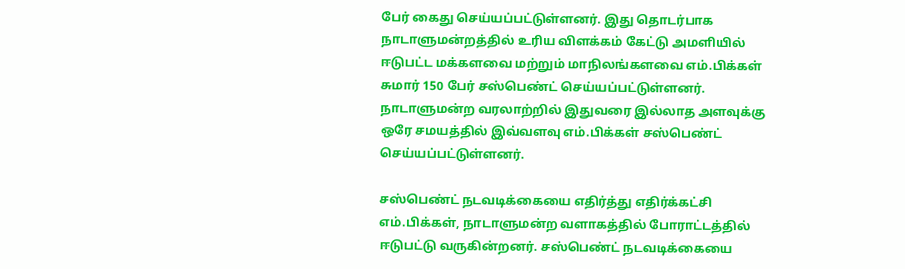பேர் கைது செய்யப்பட்டுள்ளனர். இது தொடர்பாக நாடாளுமன்றத்தில் உரிய விளக்கம் கேட்டு அமளியில் ஈடுபட்ட மக்களவை மற்றும் மாநிலங்களவை எம்.பிக்கள் சுமார் 150 பேர் சஸ்பெண்ட் செய்யப்பட்டுள்ளனர். நாடாளுமன்ற வரலாற்றில் இதுவரை இல்லாத அளவுக்கு ஒரே சமயத்தில் இவ்வளவு எம்.பிக்கள் சஸ்பெண்ட் செய்யப்பட்டுள்ளனர்.

சஸ்பெண்ட் நடவடிக்கையை எதிர்த்து எதிர்க்கட்சி எம்.பிக்கள், நாடாளுமன்ற வளாகத்தில் போராட்டத்தில் ஈடுபட்டு வருகின்றனர். சஸ்பெண்ட் நடவடிக்கையை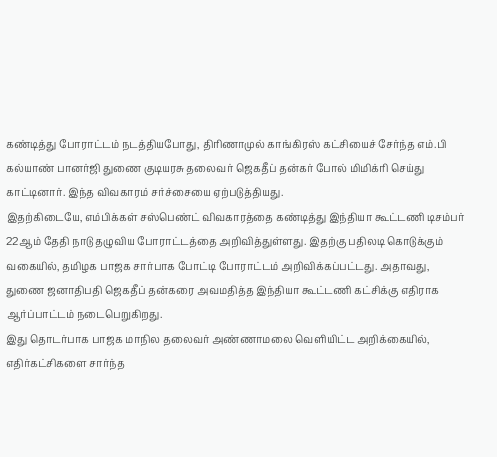கண்டித்து போராட்டம் நடத்தியபோது, திரிணாமுல் காங்கிரஸ் கட்சியைச் சேர்ந்த எம்.பி கல்யாண் பானர்ஜி துணை குடியரசு தலைவர் ஜெகதீப் தன்கர் போல் மிமிக்ரி செய்து காட்டினார். இந்த விவகாரம் சர்ச்சையை ஏற்படுத்தியது.
இதற்கிடையே, எம்பிக்கள் சஸ்பெண்ட் விவகாரத்தை கண்டித்து இந்தியா கூட்டணி டிசம்பர் 22ஆம் தேதி நாடு தழுவிய போராட்டத்தை அறிவித்துள்ளது. இதற்கு பதிலடி கொடுக்கும் வகையில், தமிழக பாஜக சார்பாக போட்டி போராட்டம் அறிவிக்கப்பட்டது. அதாவது, துணை ஜனாதிபதி ஜெகதீப் தன்கரை அவமதித்த இந்தியா கூட்டணி கட்சிக்கு எதிராக ஆர்ப்பாட்டம் நடைபெறுகிறது.
இது தொடர்பாக பாஜக மாநில தலைவர் அண்ணாமலை வெளியிட்ட அறிக்கையில், எதிர்கட்சிகளை சார்ந்த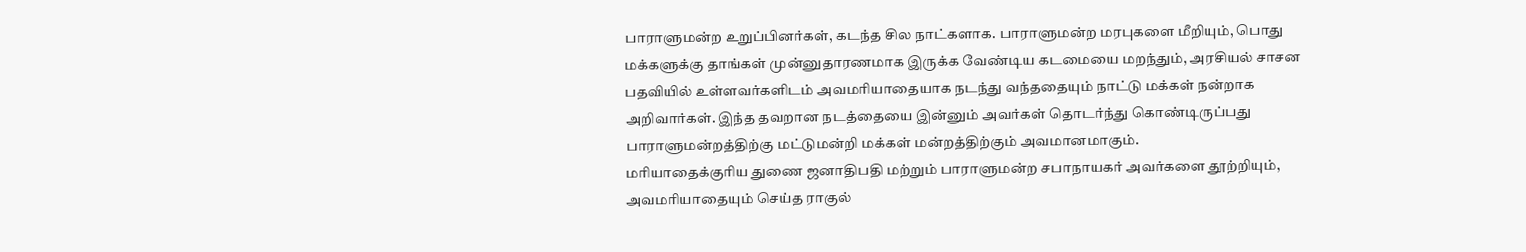பாராளுமன்ற உறுப்பினர்கள், கடந்த சில நாட்களாக. பாராளுமன்ற மரபுகளை மீறியும், பொது மக்களுக்கு தாங்கள் முன்னுதாரணமாக இருக்க வேண்டிய கடமையை மறந்தும், அரசியல் சாசன பதவியில் உள்ளவர்களிடம் அவமரியாதையாக நடந்து வந்ததையும் நாட்டு மக்கள் நன்றாக அறிவார்கள். இந்த தவறான நடத்தையை இன்னும் அவர்கள் தொடர்ந்து கொண்டிருப்பது பாராளுமன்றத்திற்கு மட்டுமன்றி மக்கள் மன்றத்திற்கும் அவமானமாகும்.
மரியாதைக்குரிய துணை ஜனாதிபதி மற்றும் பாராளுமன்ற சபாநாயகர் அவர்களை தூற்றியும், அவமரியாதையும் செய்த ராகுல்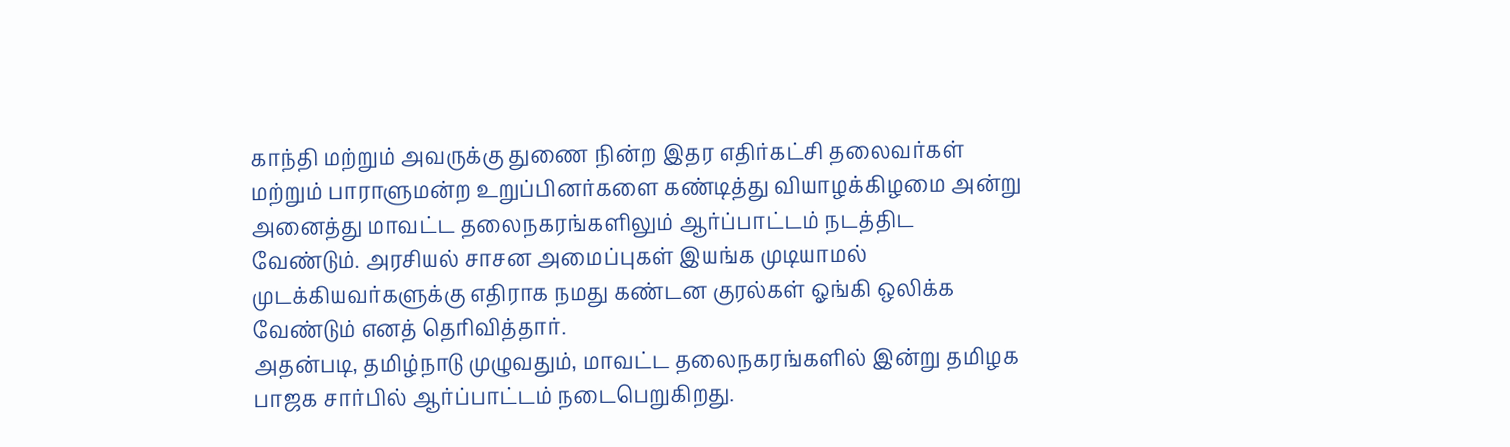காந்தி மற்றும் அவருக்கு துணை நின்ற இதர எதிர்கட்சி தலைவர்கள் மற்றும் பாராளுமன்ற உறுப்பினர்களை கண்டித்து வியாழக்கிழமை அன்று அனைத்து மாவட்ட தலைநகரங்களிலும் ஆர்ப்பாட்டம் நடத்திட வேண்டும். அரசியல் சாசன அமைப்புகள் இயங்க முடியாமல் முடக்கியவர்களுக்கு எதிராக நமது கண்டன குரல்கள் ஓங்கி ஒலிக்க வேண்டும் எனத் தெரிவித்தார்.
அதன்படி, தமிழ்நாடு முழுவதும், மாவட்ட தலைநகரங்களில் இன்று தமிழக பாஜக சார்பில் ஆர்ப்பாட்டம் நடைபெறுகிறது.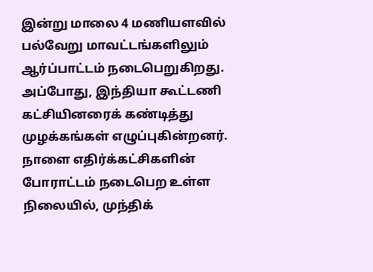இன்று மாலை 4 மணியளவில் பல்வேறு மாவட்டங்களிலும் ஆர்ப்பாட்டம் நடைபெறுகிறது. அப்போது, இந்தியா கூட்டணி கட்சியினரைக் கண்டித்து முழக்கங்கள் எழுப்புகின்றனர். நாளை எதிர்க்கட்சிகளின் போராட்டம் நடைபெற உள்ள நிலையில், முந்திக்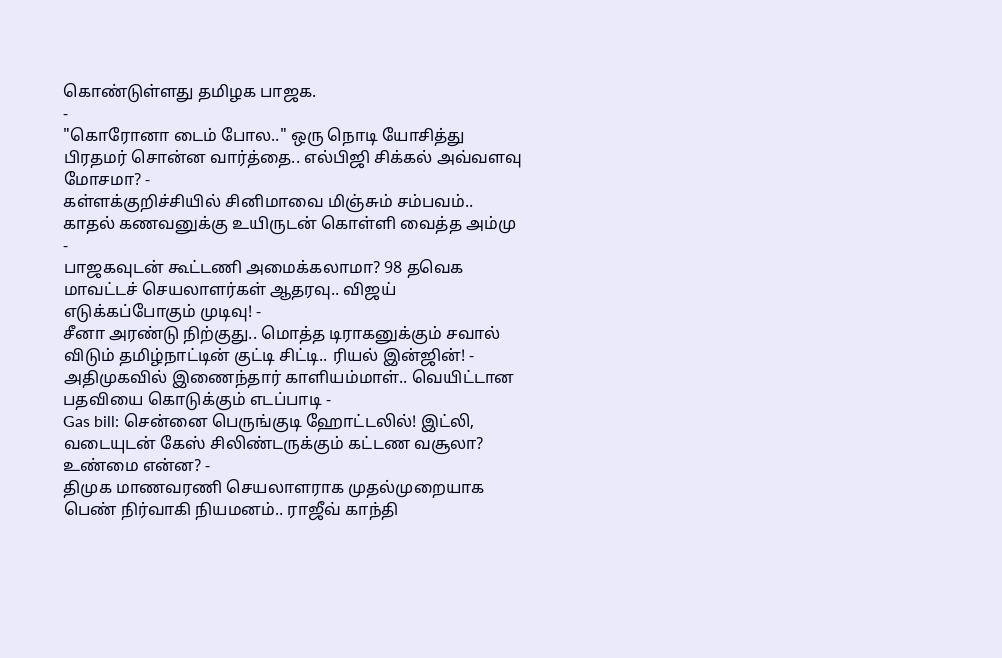கொண்டுள்ளது தமிழக பாஜக.
-
"கொரோனா டைம் போல.." ஒரு நொடி யோசித்து பிரதமர் சொன்ன வார்த்தை.. எல்பிஜி சிக்கல் அவ்வளவு மோசமா? -
கள்ளக்குறிச்சியில் சினிமாவை மிஞ்சும் சம்பவம்.. காதல் கணவனுக்கு உயிருடன் கொள்ளி வைத்த அம்மு -
பாஜகவுடன் கூட்டணி அமைக்கலாமா? 98 தவெக மாவட்டச் செயலாளர்கள் ஆதரவு.. விஜய் எடுக்கப்போகும் முடிவு! -
சீனா அரண்டு நிற்குது.. மொத்த டிராகனுக்கும் சவால் விடும் தமிழ்நாட்டின் குட்டி சிட்டி.. ரியல் இன்ஜின்! -
அதிமுகவில் இணைந்தார் காளியம்மாள்.. வெயிட்டான பதவியை கொடுக்கும் எடப்பாடி -
Gas bill: சென்னை பெருங்குடி ஹோட்டலில்! இட்லி, வடையுடன் கேஸ் சிலிண்டருக்கும் கட்டண வசூலா? உண்மை என்ன? -
திமுக மாணவரணி செயலாளராக முதல்முறையாக பெண் நிர்வாகி நியமனம்.. ராஜீவ் காந்தி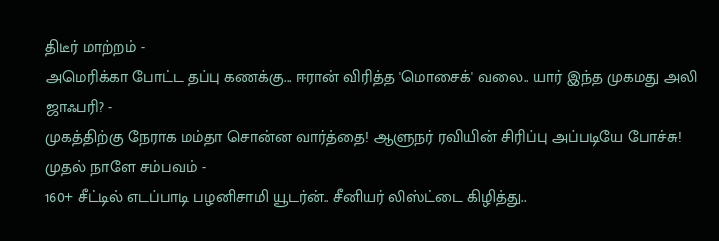திடீர் மாற்றம் -
அமெரிக்கா போட்ட தப்பு கணக்கு... ஈரான் விரித்த 'மொசைக்' வலை.. யார் இந்த முகமது அலி ஜாஃபரி? -
முகத்திற்கு நேராக மம்தா சொன்ன வார்த்தை! ஆளுநர் ரவியின் சிரிப்பு அப்படியே போச்சு! முதல் நாளே சம்பவம் -
160+ சீட்டில் எடப்பாடி பழனிசாமி யூடர்ன்.. சீனியர் லிஸ்ட்டை கிழித்து..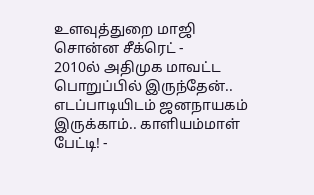உளவுத்துறை மாஜி சொன்ன சீக்ரெட் -
2010ல் அதிமுக மாவட்ட பொறுப்பில் இருந்தேன்.. எடப்பாடியிடம் ஜனநாயகம் இருக்காம்.. காளியம்மாள் பேட்டி! -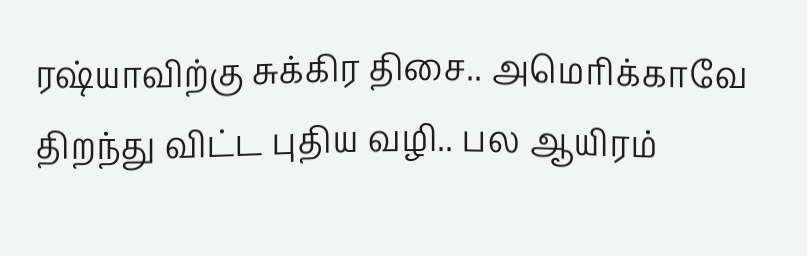ரஷ்யாவிற்கு சுக்கிர திசை.. அமெரிக்காவே திறந்து விட்ட புதிய வழி.. பல ஆயிரம்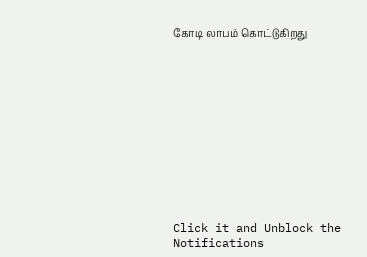கோடி லாபம் கொட்டுகிறது












Click it and Unblock the Notifications